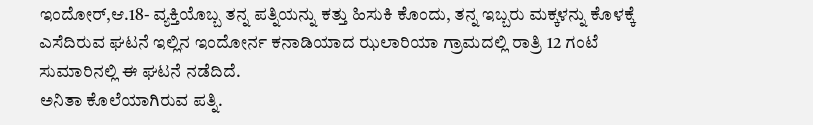ಇಂದೋರ್,ಆ.18- ವ್ಯಕ್ತಿಯೊಬ್ಬ ತನ್ನ ಪತ್ನಿಯನ್ನು ಕತ್ತು ಹಿಸುಕಿ ಕೊಂದು, ತನ್ನ ಇಬ್ಬರು ಮಕ್ಕಳನ್ನು ಕೊಳಕ್ಕೆ ಎಸೆದಿರುವ ಘಟನೆ ಇಲ್ಲಿನ ಇಂದೋರ್ನ ಕನಾಡಿಯಾದ ಝಲಾರಿಯಾ ಗ್ರಾಮದಲ್ಲಿ ರಾತ್ರಿ 12 ಗಂಟೆ ಸುಮಾರಿನಲ್ಲಿ ಈ ಘಟನೆ ನಡೆದಿದೆ.
ಅನಿತಾ ಕೊಲೆಯಾಗಿರುವ ಪತ್ನಿ.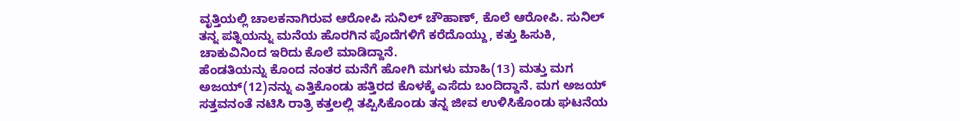ವೃತ್ತಿಯಲ್ಲಿ ಚಾಲಕನಾಗಿರುವ ಆರೋಪಿ ಸುನಿಲ್ ಚೌಹಾಣ್, ಕೊಲೆ ಆರೋಪಿ. ಸುನಿಲ್ ತನ್ನ ಪತ್ನಿಯನ್ನು ಮನೆಯ ಹೊರಗಿನ ಪೊದೆಗಳಿಗೆ ಕರೆದೊಯ್ದು, ಕತ್ತು ಹಿಸುಕಿ, ಚಾಕುವಿನಿಂದ ಇರಿದು ಕೊಲೆ ಮಾಡಿದ್ದಾನೆ.
ಹೆಂಡತಿಯನ್ನು ಕೊಂದ ನಂತರ ಮನೆಗೆ ಹೋಗಿ ಮಗಳು ಮಾಹಿ(13) ಮತ್ತು ಮಗ ಅಜಯ್(12)ನನ್ನು ಎತ್ತಿಕೊಂಡು ಹತ್ತಿರದ ಕೊಳಕ್ಕೆ ಎಸೆದು ಬಂದಿದ್ದಾನೆ. ಮಗ ಅಜಯ್ ಸತ್ತವನಂತೆ ನಟಿಸಿ ರಾತ್ರಿ ಕತ್ತಲಲ್ಲಿ ತಪ್ಪಿಸಿಕೊಂಡು ತನ್ನ ಜೀವ ಉಳಿಸಿಕೊಂಡು ಘಟನೆಯ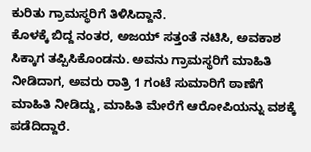ಕುರಿತು ಗ್ರಾಮಸ್ಥರಿಗೆ ತಿಳಿಸಿದ್ದಾನೆ.
ಕೊಳಕ್ಕೆ ಬಿದ್ದ ನಂತರ, ಅಜಯ್ ಸತ್ತಂತೆ ನಟಿಸಿ, ಅವಕಾಶ ಸಿಕ್ಕಾಗ ತಪ್ಪಿಸಿಕೊಂಡನು. ಅವನು ಗ್ರಾಮಸ್ಥರಿಗೆ ಮಾಹಿತಿ ನೀಡಿದಾಗ, ಅವರು ರಾತ್ರಿ 1 ಗಂಟೆ ಸುಮಾರಿಗೆ ಠಾಣೆಗೆ ಮಾಹಿತಿ ನೀಡಿದ್ದು, ಮಾಹಿತಿ ಮೇರೆಗೆ ಆರೋಪಿಯನ್ನು ವಶಕ್ಕೆ ಪಡೆದಿದ್ದಾರೆ.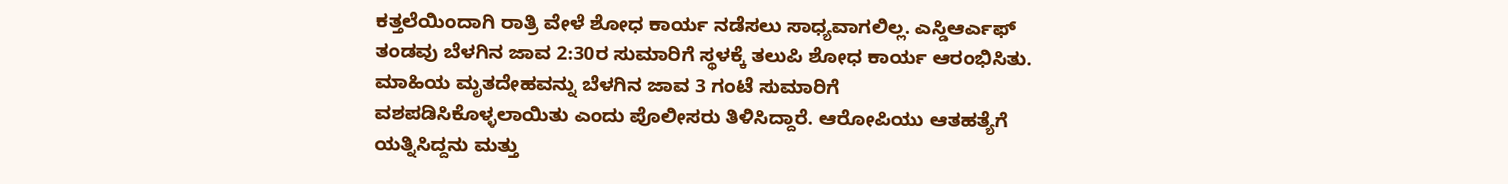ಕತ್ತಲೆಯಿಂದಾಗಿ ರಾತ್ರಿ ವೇಳೆ ಶೋಧ ಕಾರ್ಯ ನಡೆಸಲು ಸಾಧ್ಯವಾಗಲಿಲ್ಲ. ಎಸ್ಡಿಆರ್ಎಫ್ ತಂಡವು ಬೆಳಗಿನ ಜಾವ 2:30ರ ಸುಮಾರಿಗೆ ಸ್ಥಳಕ್ಕೆ ತಲುಪಿ ಶೋಧ ಕಾರ್ಯ ಆರಂಭಿಸಿತು. ಮಾಹಿಯ ಮೃತದೇಹವನ್ನು ಬೆಳಗಿನ ಜಾವ 3 ಗಂಟೆ ಸುಮಾರಿಗೆ ವಶಪಡಿಸಿಕೊಳ್ಳಲಾಯಿತು ಎಂದು ಪೊಲೀಸರು ತಿಳಿಸಿದ್ದಾರೆ. ಆರೋಪಿಯು ಆತಹತ್ಯೆಗೆ ಯತ್ನಿಸಿದ್ದನು ಮತ್ತು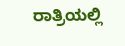ರಾತ್ರಿಯಲ್ಲಿ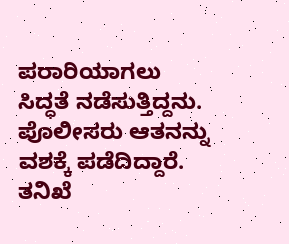ಪರಾರಿಯಾಗಲು ಸಿದ್ಧತೆ ನಡೆಸುತ್ತಿದ್ದನು. ಪೊಲೀಸರು ಆತನನ್ನು ವಶಕ್ಕೆ ಪಡೆದಿದ್ದಾರೆ. ತನಿಖೆ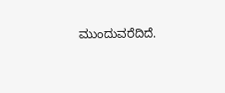ಮುಂದುವರೆದಿದೆ.